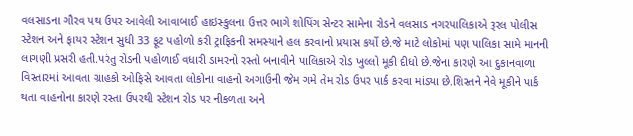વલસાડના ગૌરવ પથ ઉપર આવેલી આવાબાઈ હાઇસ્કુલના ઉત્તર ભાગે શોપિંગ સેન્ટર સામેના રોડને વલસાડ નગરપાલિકાએ રૂરલ પોલીસ સ્ટેશન અને ફાયર સ્ટેશન સુધી 33 ફૂટ પહોળો કરી ટ્રાફિકની સમસ્યાને હલ કરવાનો પ્રયાસ કર્યો છે.જે માટે લોકોમાં પણ પાલિકા સામે માનની લાગણી પ્રસરી હતી.પરંતુ રોડની પહોળાઈ વધારી ડામરનો રસ્તો બનાવીને પાલિકાએ રોડ ખુલ્લો મૂકી દીધો છે.જેના કારણે આ દુકાનવાળા વિસ્તારમાં આવતા ગ્રાહકો ઓફિસે આવતા લોકોના વાહનો અગાઉની જેમ ગમે તેમ રોડ ઉપર પાર્ક કરવા માંડ્યા છે.શિસ્તને નેવે મૂકીને પાર્ક થતા વાહનોના કારણે રસ્તા ઉપરથી સ્ટેશન રોડ પર નીકળતા અને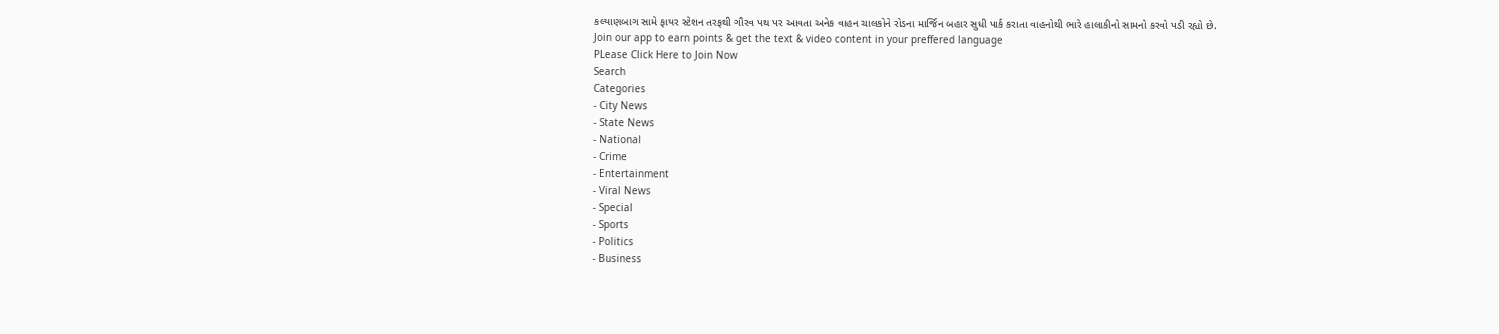કલ્યાણબાગ સામે ફાયર સ્ટેશન તરફથી ગૌરવ પથ પર આવતા અનેક વાહન ચાલકોને રોડના માર્જિન બહાર સુધી પાર્ક કરાતા વાહનોથી ભારે હાલાકીનો સામનો કરવો પડી રહ્યો છે.
Join our app to earn points & get the text & video content in your preffered language
PLease Click Here to Join Now
Search
Categories
- City News
- State News
- National
- Crime
- Entertainment
- Viral News
- Special
- Sports
- Politics
- Business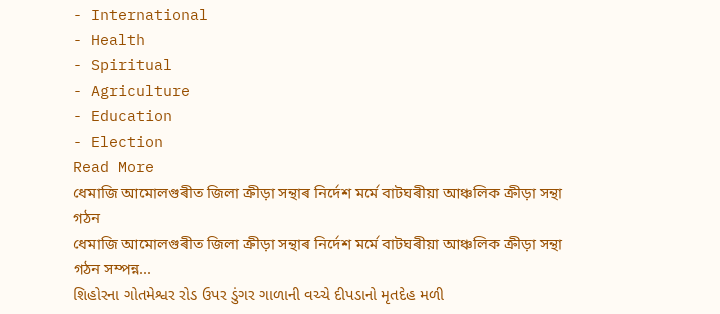- International
- Health
- Spiritual
- Agriculture
- Education
- Election
Read More
ধেমাজি আমোলগুৰীত জিলা ক্ৰীড়া সন্থাৰ নিৰ্দেশ মৰ্মে বাটঘৰীয়া আঞ্চলিক ক্ৰীড়া সন্থা গঠন
ধেমাজি আমোলগুৰীত জিলা ক্ৰীড়া সন্থাৰ নিৰ্দেশ মৰ্মে বাটঘৰীয়া আঞ্চলিক ক্ৰীড়া সন্থা গঠন সম্পন্ন...
શિહોરના ગોતમેશ્વર રોડ ઉપર ડુંગર ગાળાની વચ્ચે દીપડાનો મૃતદેહ મળી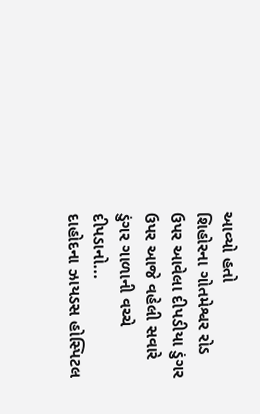આવ્યો હતો
શિહોરના ગોતમેશ્વર રોડ ઉપર આવેલા દીપડીયા ડુંગર ઉપર આજે વહેલી સવારે ડુંગર ગાળાની વચ્ચે દીપડાનો...
દાહોદના ઝાયડસ હોસ્પિટલ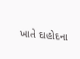ખાતે દાહોદના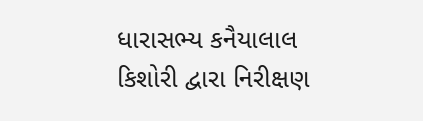ધારાસભ્ય કનૈયાલાલ કિશોરી દ્વારા નિરીક્ષણ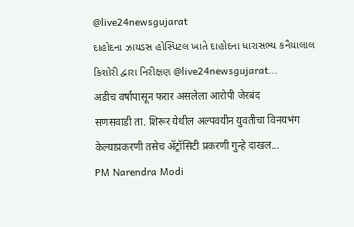@live24newsgujarat
દાહોદના ઝાયડસ હોસ્પિટલ ખાતે દાહોદના ધારાસભ્ય કનૈયાલાલ કિશોરી દ્વારા નિરીક્ષણ @live24newsgujarat...
अडीच वर्षांपासून फरार असलेला आरोपी जेरबंद
सणसवाडी ता. शिरूर येथील अल्पवयीन युवतीचा विनयभंग केल्याप्रकरणी तसेच ॲट्रॉसिटी प्रकरणी गुन्हे दाखल...
PM Narendra Modi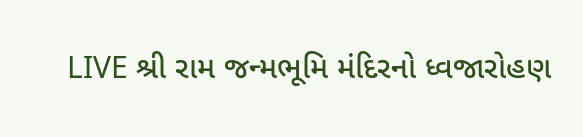LIVE શ્રી રામ જન્મભૂમિ મંદિરનો ધ્વજારોહણ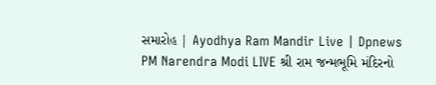સમારોહ | Ayodhya Ram Mandir Live | Dpnews
PM Narendra Modi LIVE શ્રી રામ જન્મભૂમિ મંદિરનો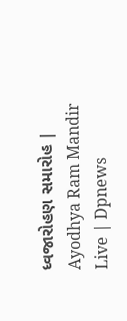ધ્વજારોહણ સમારોહ | Ayodhya Ram Mandir Live | Dpnews